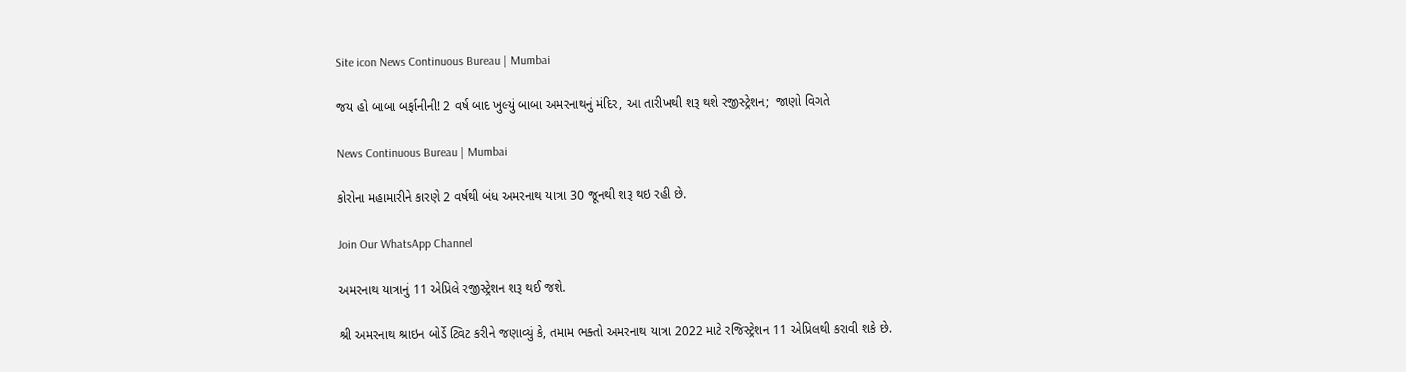Site icon News Continuous Bureau | Mumbai

જય હો બાબા બર્ફાનીની! 2 વર્ષ બાદ ખુલ્યું બાબા અમરનાથનું મંદિર, આ તારીખથી શરૂ થશે રજીસ્ટ્રેશન;  જાણો વિગતે

News Continuous Bureau | Mumbai

કોરોના મહામારીને કારણે 2 વર્ષથી બંધ અમરનાથ યાત્રા 30 જૂનથી શરૂ થઇ રહી છે.

Join Our WhatsApp Channel

અમરનાથ યાત્રાનું 11 એપ્રિલે રજીસ્ટ્રેશન શરૂ થઈ જશે.

શ્રી અમરનાથ શ્રાઇન બોર્ડે ટ્વિટ કરીને જણાવ્યું કે, તમામ ભક્તો અમરનાથ યાત્રા 2022 માટે રજિસ્ટ્રેશન 11 એપ્રિલથી કરાવી શકે છે.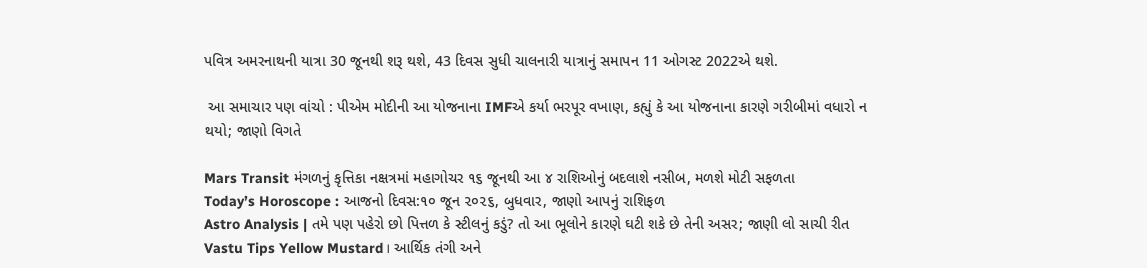પવિત્ર અમરનાથની યાત્રા 30 જૂનથી શરૂ થશે, 43 દિવસ સુધી ચાલનારી યાત્રાનું સમાપન 11 ઓગસ્ટ 2022એ થશે.

 આ સમાચાર પણ વાંચો : પીએમ મોદીની આ યોજનાના IMFએ કર્યા ભરપૂર વખાણ, કહ્યું કે આ યોજનાના કારણે ગરીબીમાં વધારો ન થયો; જાણો વિગતે

Mars Transit મંગળનું કૃત્તિકા નક્ષત્રમાં મહાગોચર ૧૬ જૂનથી આ ૪ રાશિઓનું બદલાશે નસીબ, મળશે મોટી સફળતા
Today’s Horoscope : આજનો દિવસ:૧૦ જૂન ૨૦૨૬, બુધવાર, જાણો આપનું રાશિફળ
Astro Analysis | તમે પણ પહેરો છો પિત્તળ કે સ્ટીલનું કડું? તો આ ભૂલોને કારણે ઘટી શકે છે તેની અસર; જાણી લો સાચી રીત
Vastu Tips Yellow Mustard। આર્થિક તંગી અને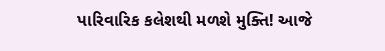પારિવારિક કલેશથી મળશે મુક્તિ! આજે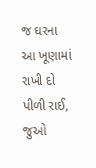જ ઘરના આ ખૂણામાં રાખી દો પીળી રાઈ, જુઓ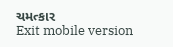ચમત્કાર
Exit mobile version